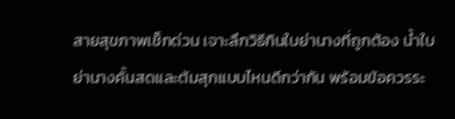สายสุขภาพเช็กด่วน เจาะลึกวิธีกินใบย่านางที่ถูกต้อง น้ำใบย่านางคั้นสดและต้มสุกแบบไหนดีกว่ากัน พร้อมข้อควรระ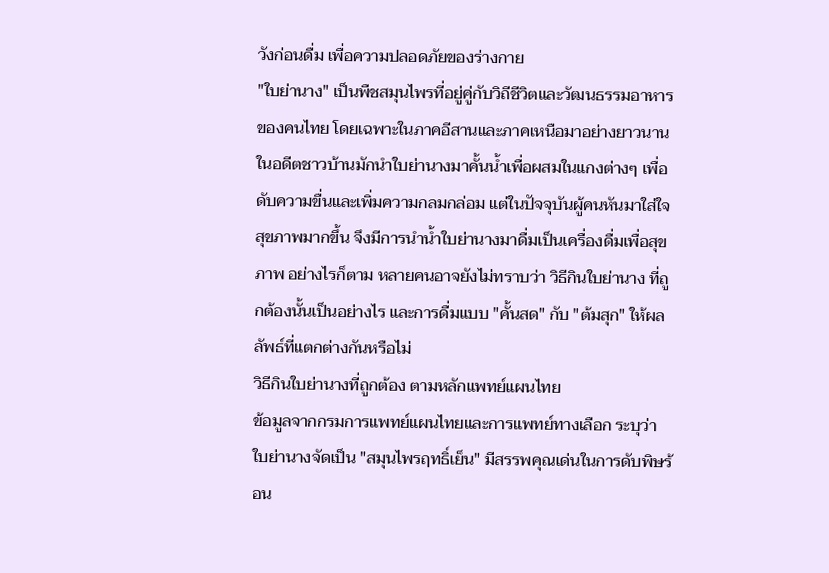วังก่อนดื่ม เพื่อความปลอดภัยของร่างกาย
"ใบย่านาง" เป็นพืชสมุนไพรที่อยู่คู่กับวิถีชีวิตและวัฒนธรรมอาหารของคนไทย โดยเฉพาะในภาคอีสานและภาคเหนือมาอย่างยาวนาน ในอดีตชาวบ้านมักนำใบย่านางมาคั้นน้ำเพื่อผสมในแกงต่างๆ เพื่อดับความขื่นและเพิ่มความกลมกล่อม แต่ในปัจจุบันผู้คนหันมาใส่ใจสุขภาพมากขึ้น จึงมีการนำน้ำใบย่านางมาดื่มเป็นเครื่องดื่มเพื่อสุขภาพ อย่างไรก็ตาม หลายคนอาจยังไม่ทราบว่า วิธีกินใบย่านาง ที่ถูกต้องนั้นเป็นอย่างไร และการดื่มแบบ "คั้นสด" กับ "ต้มสุก" ให้ผลลัพธ์ที่แตกต่างกันหรือไม่
วิธีกินใบย่านางที่ถูกต้อง ตามหลักแพทย์แผนไทย
ข้อมูลจากกรมการแพทย์แผนไทยและการแพทย์ทางเลือก ระบุว่า ใบย่านางจัดเป็น "สมุนไพรฤทธิ์เย็น" มีสรรพคุณเด่นในการดับพิษร้อน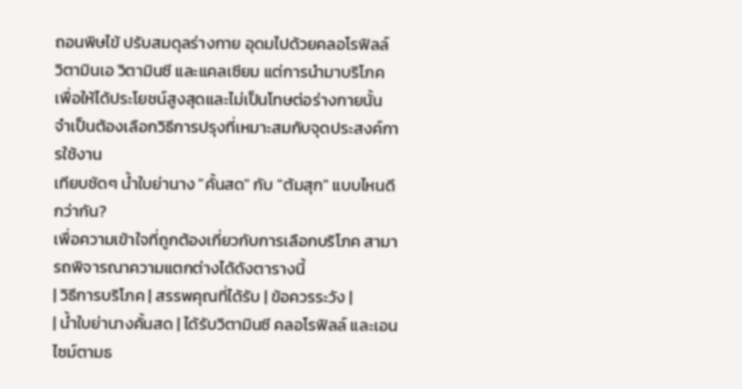ถอนพิษไข้ ปรับสมดุลร่างกาย อุดมไปด้วยคลอโรฟิลล์ วิตามินเอ วิตามินซี และแคลเซียม แต่การนำมาบริโภคเพื่อให้ได้ประโยชน์สูงสุดและไม่เป็นโทษต่อร่างกายนั้น จำเป็นต้องเลือกวิธีการปรุงที่เหมาะสมกับจุดประสงค์การใช้งาน
เทียบชัดๆ น้ำใบย่านาง "คั้นสด" กับ "ต้มสุก" แบบไหนดีกว่ากัน?
เพื่อความเข้าใจที่ถูกต้องเกี่ยวกับการเลือกบริโภค สามารถพิจารณาความแตกต่างได้ดังตารางนี้
| วิธีการบริโภค | สรรพคุณที่ได้รับ | ข้อควรระวัง |
| น้ำใบย่านางคั้นสด | ได้รับวิตามินซี คลอโรฟิลล์ และเอนไซม์ตามธ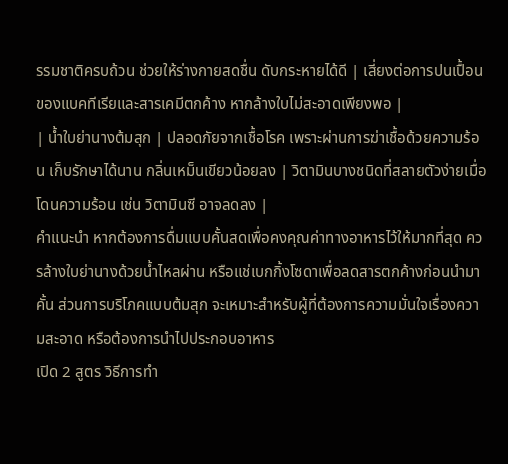รรมชาติครบถ้วน ช่วยให้ร่างกายสดชื่น ดับกระหายได้ดี | เสี่ยงต่อการปนเปื้อนของแบคทีเรียและสารเคมีตกค้าง หากล้างใบไม่สะอาดเพียงพอ |
| น้ำใบย่านางต้มสุก | ปลอดภัยจากเชื้อโรค เพราะผ่านการฆ่าเชื้อด้วยความร้อน เก็บรักษาได้นาน กลิ่นเหม็นเขียวน้อยลง | วิตามินบางชนิดที่สลายตัวง่ายเมื่อโดนความร้อน เช่น วิตามินซี อาจลดลง |
คำแนะนำ หากต้องการดื่มแบบคั้นสดเพื่อคงคุณค่าทางอาหารไว้ให้มากที่สุด ควรล้างใบย่านางด้วยน้ำไหลผ่าน หรือแช่เบกกิ้งโซดาเพื่อลดสารตกค้างก่อนนำมาคั้น ส่วนการบริโภคแบบต้มสุก จะเหมาะสำหรับผู้ที่ต้องการความมั่นใจเรื่องความสะอาด หรือต้องการนำไปประกอบอาหาร
เปิด 2 สูตร วิธีการทำ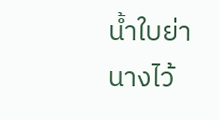น้ำใบย่านางไว้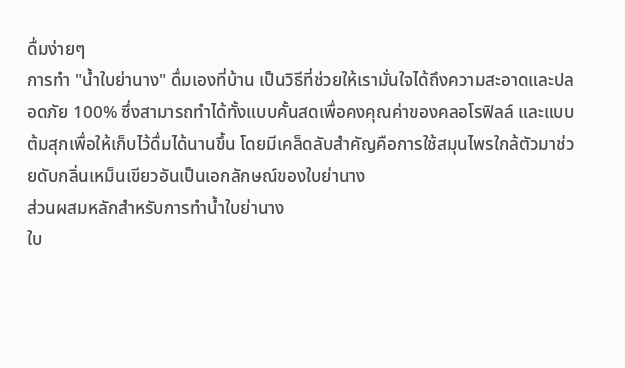ดื่มง่ายๆ
การทำ "น้ำใบย่านาง" ดื่มเองที่บ้าน เป็นวิธีที่ช่วยให้เรามั่นใจได้ถึงความสะอาดและปลอดภัย 100% ซึ่งสามารถทำได้ทั้งแบบคั้นสดเพื่อคงคุณค่าของคลอโรฟิลล์ และแบบต้มสุกเพื่อให้เก็บไว้ดื่มได้นานขึ้น โดยมีเคล็ดลับสำคัญคือการใช้สมุนไพรใกล้ตัวมาช่วยดับกลิ่นเหม็นเขียวอันเป็นเอกลักษณ์ของใบย่านาง
ส่วนผสมหลักสำหรับการทำน้ำใบย่านาง
ใบ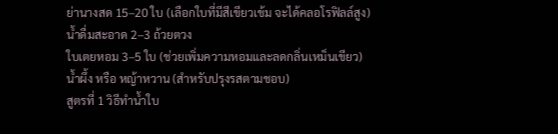ย่านางสด 15–20 ใบ (เลือกใบที่มีสีเขียวเข้ม จะได้คลอโรฟิลล์สูง)
น้ำดื่มสะอาด 2–3 ถ้วยตวง
ใบเตยหอม 3–5 ใบ (ช่วยเพิ่มความหอมและลดกลิ่นเหม็นเขียว)
น้ำผึ้ง หรือ หญ้าหวาน (สำหรับปรุงรสตามชอบ)
สูตรที่ 1 วิธีทำน้ำใบ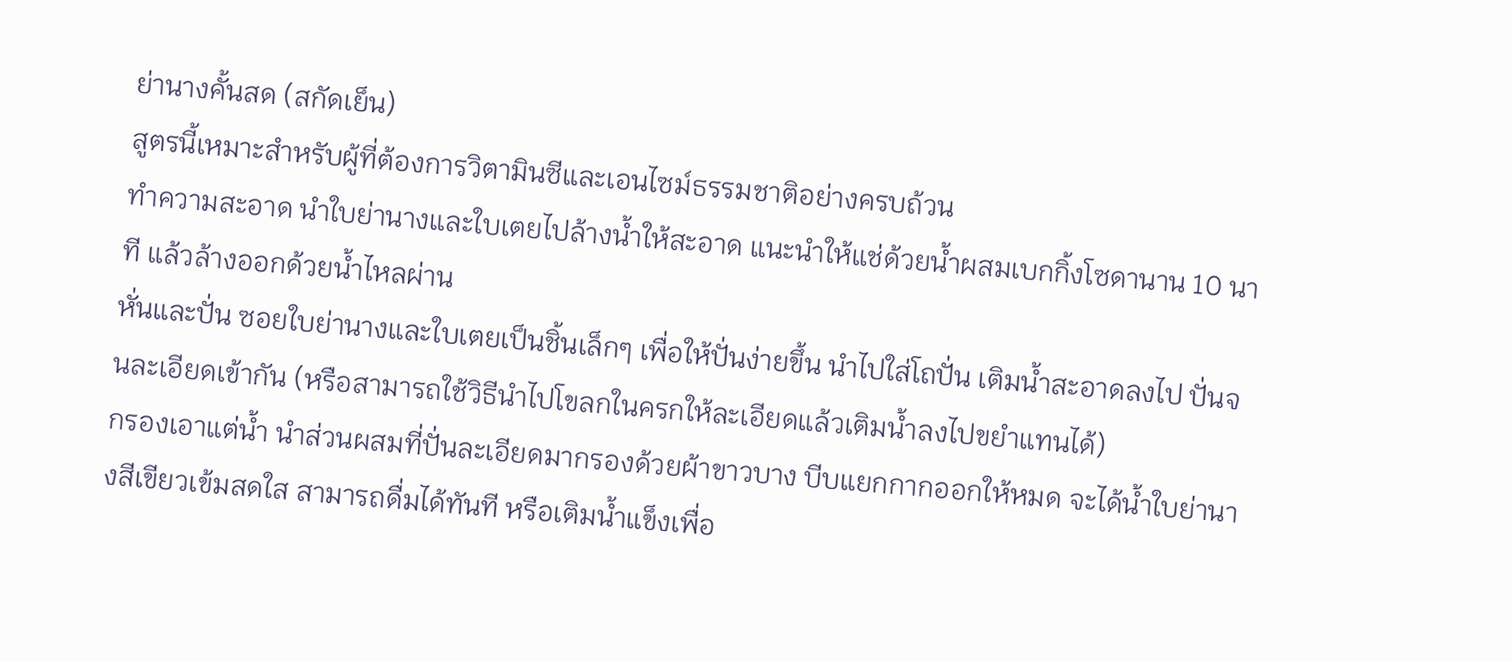ย่านางคั้นสด (สกัดเย็น)
สูตรนี้เหมาะสำหรับผู้ที่ต้องการวิตามินซีและเอนไซม์ธรรมชาติอย่างครบถ้วน
ทำความสะอาด นำใบย่านางและใบเตยไปล้างน้ำให้สะอาด แนะนำให้แช่ด้วยน้ำผสมเบกกิ้งโซดานาน 10 นาที แล้วล้างออกด้วยน้ำไหลผ่าน
หั่นและปั่น ซอยใบย่านางและใบเตยเป็นชิ้นเล็กๆ เพื่อให้ปั่นง่ายขึ้น นำไปใส่โถปั่น เติมน้ำสะอาดลงไป ปั่นจนละเอียดเข้ากัน (หรือสามารถใช้วิธีนำไปโขลกในครกให้ละเอียดแล้วเติมน้ำลงไปขยำแทนได้)
กรองเอาแต่น้ำ นำส่วนผสมที่ปั่นละเอียดมากรองด้วยผ้าขาวบาง บีบแยกกากออกให้หมด จะได้น้ำใบย่านางสีเขียวเข้มสดใส สามารถดื่มได้ทันที หรือเติมน้ำแข็งเพื่อ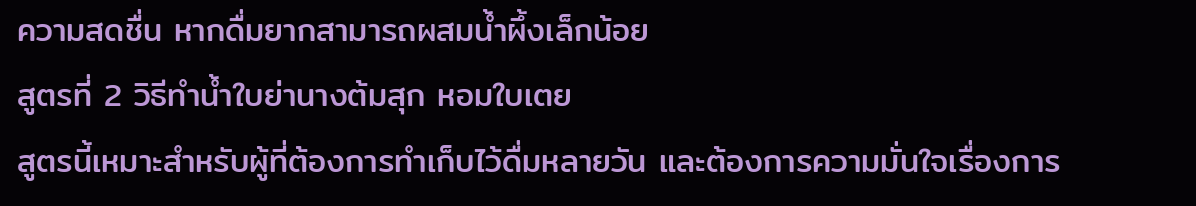ความสดชื่น หากดื่มยากสามารถผสมน้ำผึ้งเล็กน้อย
สูตรที่ 2 วิธีทำน้ำใบย่านางต้มสุก หอมใบเตย
สูตรนี้เหมาะสำหรับผู้ที่ต้องการทำเก็บไว้ดื่มหลายวัน และต้องการความมั่นใจเรื่องการ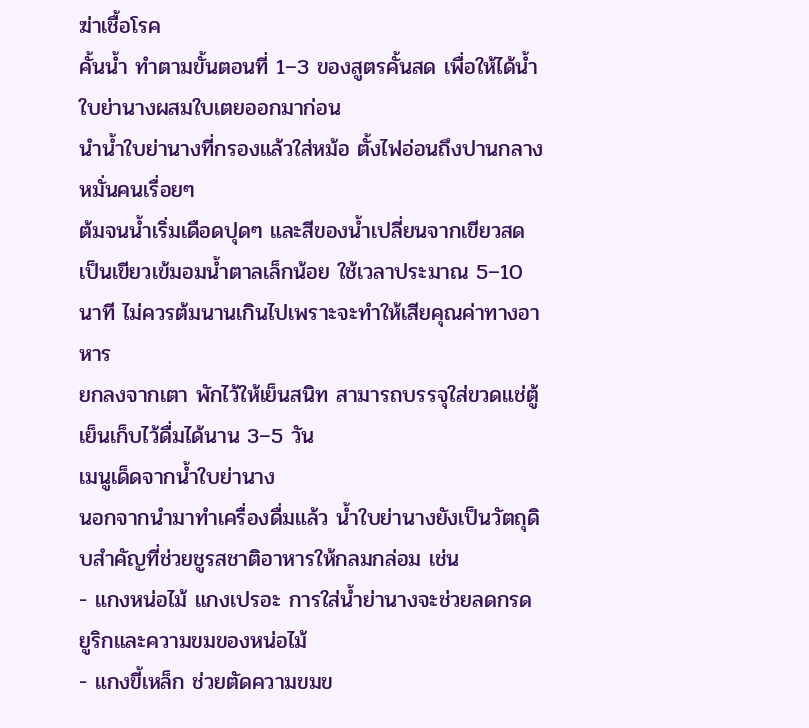ฆ่าเชื้อโรค
คั้นน้ำ ทำตามขั้นตอนที่ 1–3 ของสูตรคั้นสด เพื่อให้ได้น้ำใบย่านางผสมใบเตยออกมาก่อน
นำน้ำใบย่านางที่กรองแล้วใส่หม้อ ตั้งไฟอ่อนถึงปานกลาง หมั่นคนเรื่อยๆ
ต้มจนน้ำเริ่มเดือดปุดๆ และสีของน้ำเปลี่ยนจากเขียวสดเป็นเขียวเข้มอมน้ำตาลเล็กน้อย ใช้เวลาประมาณ 5–10 นาที ไม่ควรต้มนานเกินไปเพราะจะทำให้เสียคุณค่าทางอาหาร
ยกลงจากเตา พักไว้ให้เย็นสนิท สามารถบรรจุใส่ขวดแช่ตู้เย็นเก็บไว้ดื่มได้นาน 3–5 วัน
เมนูเด็ดจากน้ำใบย่านาง
นอกจากนำมาทำเครื่องดื่มแล้ว น้ำใบย่านางยังเป็นวัตถุดิบสำคัญที่ช่วยชูรสชาติอาหารให้กลมกล่อม เช่น
- แกงหน่อไม้ แกงเปรอะ การใส่น้ำย่านางจะช่วยลดกรดยูริกและความขมของหน่อไม้
- แกงขี้เหล็ก ช่วยตัดความขมข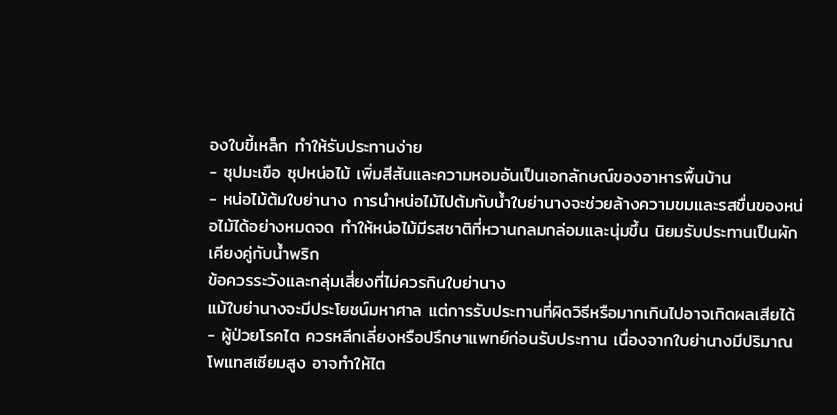องใบขี้เหล็ก ทำให้รับประทานง่าย
- ซุปมะเขือ ซุปหน่อไม้ เพิ่มสีสันและความหอมอันเป็นเอกลักษณ์ของอาหารพื้นบ้าน
- หน่อไม้ต้มใบย่านาง การนำหน่อไม้ไปต้มกับน้ำใบย่านางจะช่วยล้างความขมและรสขื่นของหน่อไม้ได้อย่างหมดจด ทำให้หน่อไม้มีรสชาติที่หวานกลมกล่อมและนุ่มขึ้น นิยมรับประทานเป็นผักเคียงคู่กับน้ำพริก
ข้อควรระวังและกลุ่มเสี่ยงที่ไม่ควรกินใบย่านาง
แม้ใบย่านางจะมีประโยชน์มหาศาล แต่การรับประทานที่ผิดวิธีหรือมากเกินไปอาจเกิดผลเสียได้
- ผู้ป่วยโรคไต ควรหลีกเลี่ยงหรือปรึกษาแพทย์ก่อนรับประทาน เนื่องจากใบย่านางมีปริมาณโพแทสเซียมสูง อาจทำให้ไต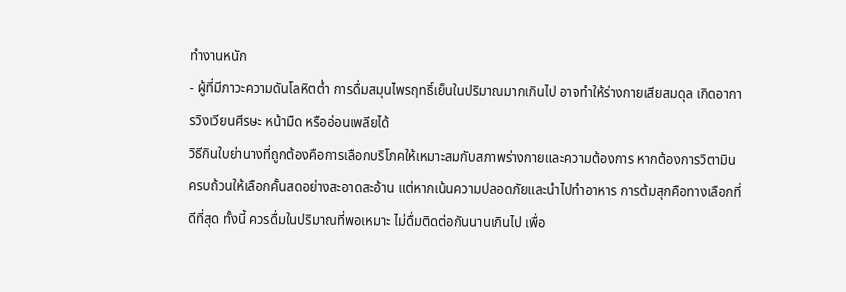ทำงานหนัก
- ผู้ที่มีภาวะความดันโลหิตต่ำ การดื่มสมุนไพรฤทธิ์เย็นในปริมาณมากเกินไป อาจทำให้ร่างกายเสียสมดุล เกิดอาการวิงเวียนศีรษะ หน้ามืด หรืออ่อนเพลียได้
วิธีกินใบย่านางที่ถูกต้องคือการเลือกบริโภคให้เหมาะสมกับสภาพร่างกายและความต้องการ หากต้องการวิตามินครบถ้วนให้เลือกคั้นสดอย่างสะอาดสะอ้าน แต่หากเน้นความปลอดภัยและนำไปทำอาหาร การต้มสุกคือทางเลือกที่ดีที่สุด ทั้งนี้ ควรดื่มในปริมาณที่พอเหมาะ ไม่ดื่มติดต่อกันนานเกินไป เพื่อ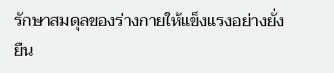รักษาสมดุลของร่างกายให้แข็งแรงอย่างยั่งยืน